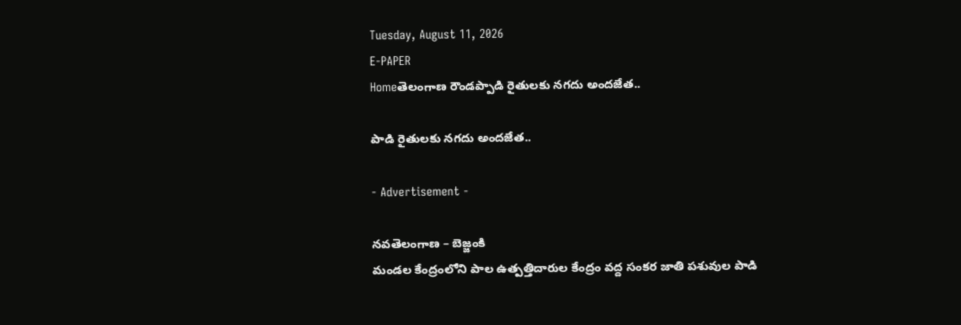Tuesday, August 11, 2026
E-PAPER
Homeతెలంగాణ రౌండప్పాడి రైతులకు నగదు అందజేత..

పాడి రైతులకు నగదు అందజేత..

- Advertisement -

నవతెలంగాణ – బెజ్జంకి
మండల కేంద్రంలోని పాల ఉత్పత్తిదారుల కేంద్రం వద్ద సంకర జాతి పశువుల పాడి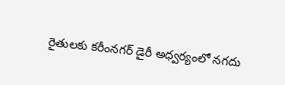రైతులకు కరీంనగర్ డైరీ అధ్వర్యంలో నగదు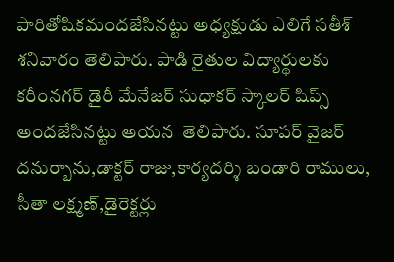పారితోషికమందజేసినట్టు అధ్యక్షుడు ఎలిగే సతీశ్ శనివారం తెలిపారు. పాడి రైతుల విద్యార్థులకు కరీంనగర్ డైరీ మేనేజర్ సుధాకర్ స్కాలర్ షిప్స్ అందజేసినట్టు అయన  తెలిపారు. సూపర్ వైజర్ దనుర్బాను,డాక్టర్ రాజు,కార్యదర్శి బండారి రాములు, సీతా లక్ష్మణ్,డైరెక్టర్లు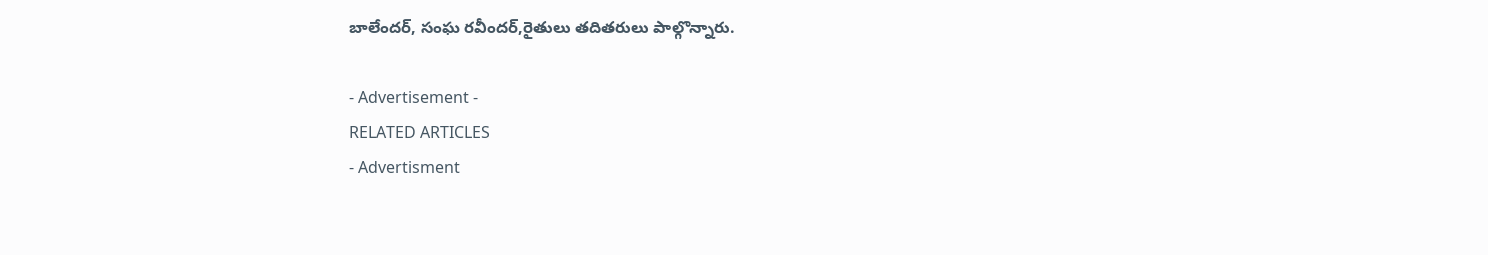బాలేందర్, సంఘ రవీందర్,రైతులు తదితరులు పాల్గొన్నారు.

- Advertisement -
RELATED ARTICLES
- Advertisment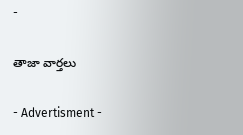-

తాజా వార్తలు

- Advertisment -